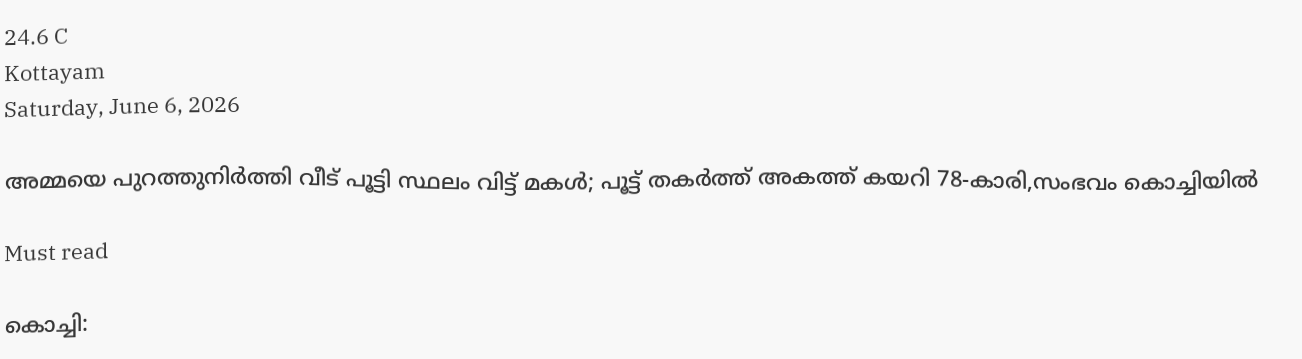24.6 C
Kottayam
Saturday, June 6, 2026

അമ്മയെ പുറത്തുനിർത്തി വീട് പൂട്ടി സ്ഥലം വിട്ട് മകൾ; പൂട്ട് തകർത്ത് അകത്ത് കയറി 78-കാരി,സംഭവം കൊച്ചിയില്‍

Must read

കൊച്ചി: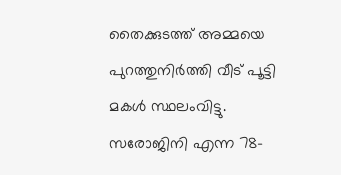തൈക്കുടത്ത് അമ്മയെ പുറത്തുനിര്‍ത്തി വീട് പൂട്ടി മകള്‍ സ്ഥലംവിട്ടു. സരോജിനി എന്ന 78-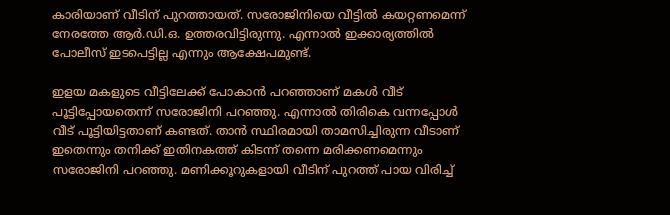കാരിയാണ് വീടിന് പുറത്തായത്. സരോജിനിയെ വീട്ടില്‍ കയറ്റണമെന്ന് നേരത്തേ ആര്‍.ഡി.ഒ. ഉത്തരവിട്ടിരുന്നു. എന്നാല്‍ ഇക്കാര്യത്തില്‍ പോലീസ് ഇടപെട്ടില്ല എന്നും ആക്ഷേപമുണ്ട്.

ഇളയ മകളുടെ വീട്ടിലേക്ക് പോകാന്‍ പറഞ്ഞാണ് മകള്‍ വീട് പൂട്ടിപ്പോയതെന്ന് സരോജിനി പറഞ്ഞു. എന്നാല്‍ തിരികെ വന്നപ്പോള്‍ വീട് പൂട്ടിയിട്ടതാണ് കണ്ടത്. താന്‍ സ്ഥിരമായി താമസിച്ചിരുന്ന വീടാണ് ഇതെന്നും തനിക്ക് ഇതിനകത്ത് കിടന്ന് തന്നെ മരിക്കണമെന്നും സരോജിനി പറഞ്ഞു. മണിക്കൂറുകളായി വീടിന് പുറത്ത് പായ വിരിച്ച്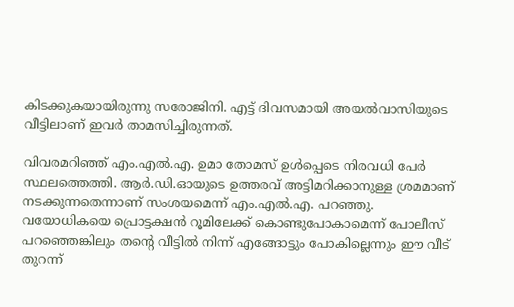കിടക്കുകയായിരുന്നു സരോജിനി. എട്ട് ദിവസമായി അയൽവാസിയുടെ വീട്ടിലാണ് ഇവർ താമസിച്ചിരുന്നത്.

വിവരമറിഞ്ഞ് എം.എല്‍.എ. ഉമാ തോമസ് ഉള്‍പ്പെടെ നിരവധി പേര്‍ സ്ഥലത്തെത്തി. ആര്‍.ഡി.ഓയുടെ ഉത്തരവ് അട്ടിമറിക്കാനുള്ള ശ്രമമാണ് നടക്കുന്നതെന്നാണ് സംശയമെന്ന് എം.എല്‍.എ. പറഞ്ഞു. വയോധികയെ പ്രൊട്ടക്ഷന്‍ റൂമിലേക്ക് കൊണ്ടുപോകാമെന്ന് പോലീസ് പറഞ്ഞെങ്കിലും തന്റെ വീട്ടില്‍ നിന്ന് എങ്ങോട്ടും പോകില്ലെന്നും ഈ വീട് തുറന്ന്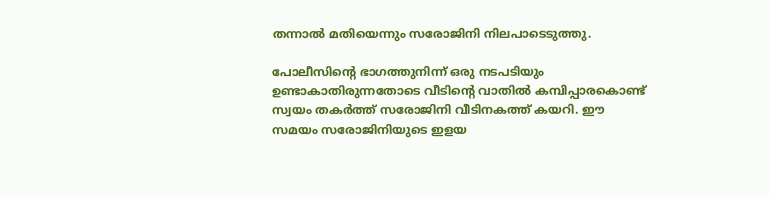തന്നാല്‍ മതിയെന്നും സരോജിനി നിലപാടെടുത്തു.

പോലീസിന്റെ ഭാഗത്തുനിന്ന് ഒരു നടപടിയും ഉണ്ടാകാതിരുന്നതോടെ വീടിന്റെ വാതില്‍ കമ്പിപ്പാരകൊണ്ട് സ്വയം തകര്‍ത്ത് സരോജിനി വീടിനകത്ത് കയറി. ഈ സമയം സരോജിനിയുടെ ഇളയ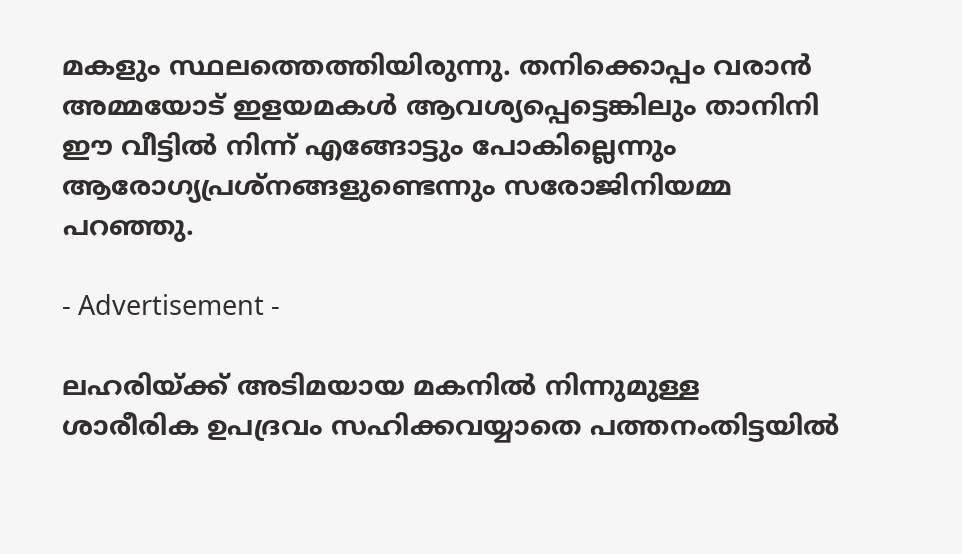മകളും സ്ഥലത്തെത്തിയിരുന്നു. തനിക്കൊപ്പം വരാൻ അമ്മയോട് ഇളയമകൾ ആവശ്യപ്പെട്ടെങ്കിലും താനിനി ഈ വീട്ടിൽ നിന്ന് എങ്ങോട്ടും പോകില്ലെന്നും ആരോഗ്യപ്രശ്‌നങ്ങളുണ്ടെന്നും സരോജിനിയമ്മ പറഞ്ഞു.

- Advertisement -

ലഹരിയ്‌ക്ക് അടിമയായ മകനിൽ നിന്നുമുള്ള ശാരീരിക ഉപദ്രവം സഹിക്കവയ്യാതെ പത്തനംതിട്ടയില്‍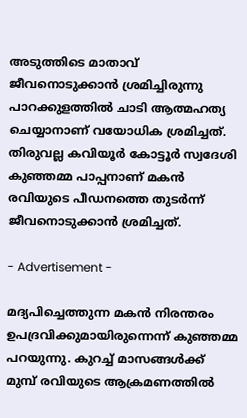അടുത്തിടെ മാതാവ് ജീവനൊടുക്കാന്‍ ശ്രമിച്ചിരുന്നു പാറക്കുളത്തിൽ ചാടി ആത്മഹത്യ ചെയ്യാനാണ് വയോധിക ശ്രമിച്ചത്. തിരുവല്ല കവിയൂർ കോട്ടൂർ സ്വദേശി കുഞ്ഞമ്മ പാപ്പനാണ് മകൻ രവിയുടെ പീഡനത്തെ തുടർന്ന് ജീവനൊടുക്കാൻ ശ്രമിച്ചത്.

- Advertisement -

മദ്യപിച്ചെത്തുന്ന മകൻ നിരന്തരം ഉപദ്രവിക്കുമായിരുന്നെന്ന് കുഞ്ഞമ്മ പറയുന്നു. കുറച്ച് മാസങ്ങൾക്ക് മുമ്പ് രവിയുടെ ആക്രമണത്തിൽ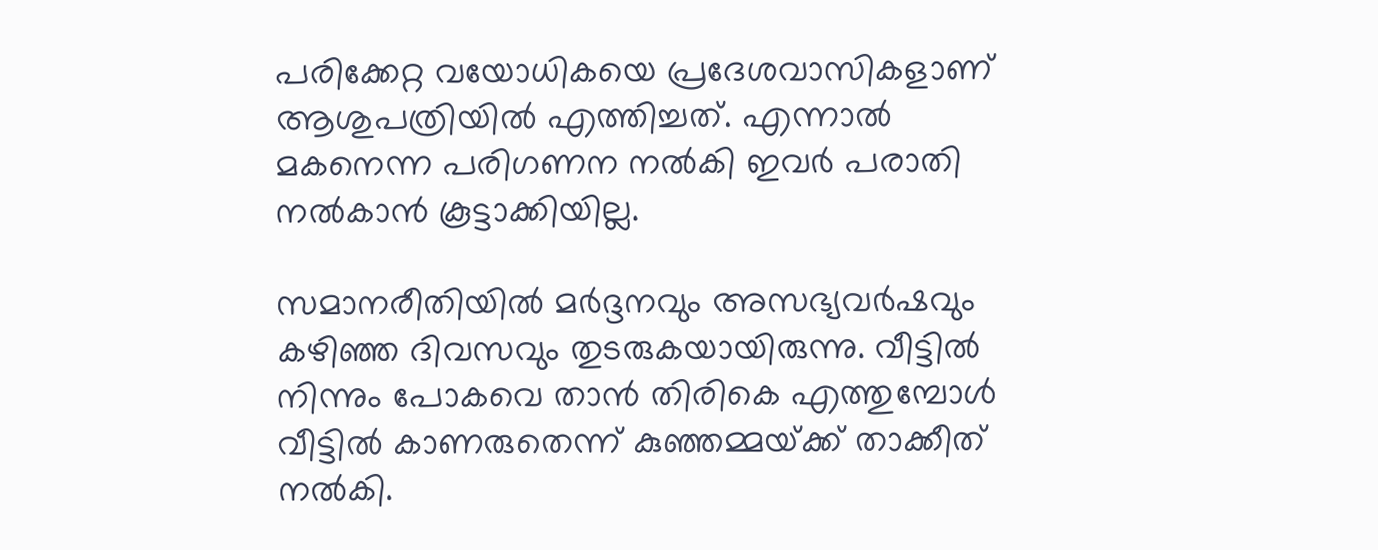പരിക്കേറ്റ വയോധികയെ പ്രദേശവാസികളാണ് ആശുപത്രിയിൽ എത്തിച്ചത്. എന്നാൽ മകനെന്ന പരിഗണന നൽകി ഇവർ പരാതി നൽകാൻ കൂട്ടാക്കിയില്ല.

സമാനരീതിയിൽ മർദ്ദനവും അസഭ്യവർഷവും കഴിഞ്ഞ ദിവസവും തുടരുകയായിരുന്നു. വീട്ടിൽ നിന്നും പോകവെ താൻ തിരികെ എത്തുമ്പോൾ വീട്ടിൽ കാണരുതെന്ന് കുഞ്ഞമ്മയ്‌ക്ക് താക്കീത് നൽകി.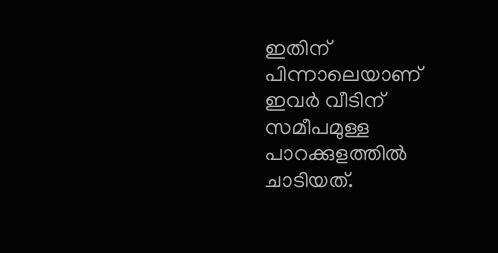ഇതിന് പിന്നാലെയാണ് ഇവർ വീടിന് സമീപമുള്ള പാറക്കുളത്തിൽ ചാടിയത്.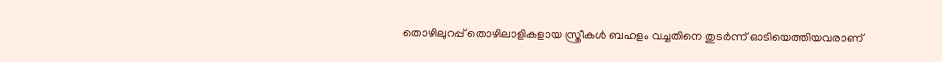തൊഴിലുറപ്പ് തൊഴിലാളികളായ സ്ത്രീകൾ ബഹളം വച്ചതിനെ തുടർന്ന് ഓടിയെത്തിയവരാണ്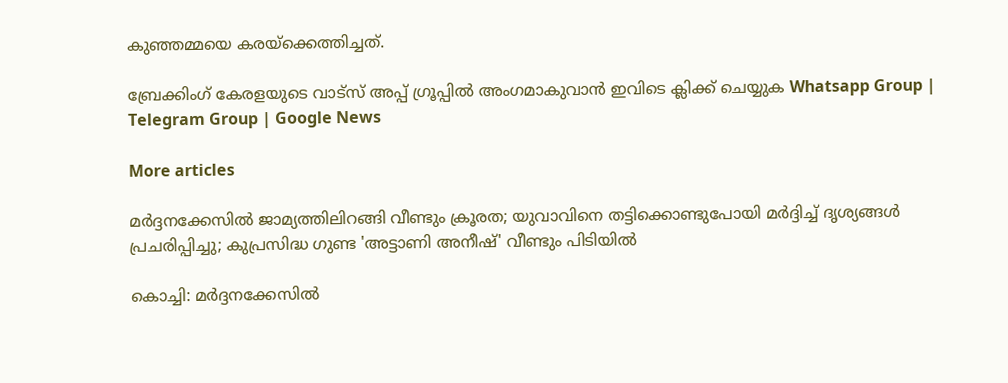കുഞ്ഞമ്മയെ കരയ്‌ക്കെത്തിച്ചത്.

ബ്രേക്കിംഗ് കേരളയുടെ വാട്സ് അപ്പ് ഗ്രൂപ്പിൽ അംഗമാകുവാൻ ഇവിടെ ക്ലിക്ക് ചെയ്യുക Whatsapp Group | Telegram Group | Google News

More articles

മർദ്ദനക്കേസിൽ ജാമ്യത്തിലിറങ്ങി വീണ്ടും ക്രൂരത; യുവാവിനെ തട്ടിക്കൊണ്ടുപോയി മർദ്ദിച്ച് ദൃശ്യങ്ങൾ പ്രചരിപ്പിച്ചു; കുപ്രസിദ്ധ ഗുണ്ട 'അട്ടാണി അനീഷ്' വീണ്ടും പിടിയിൽ

കൊച്ചി: മർദ്ദനക്കേസിൽ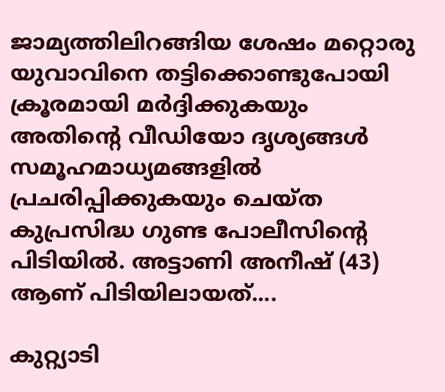ജാമ്യത്തിലിറങ്ങിയ ശേഷം മറ്റൊരു യുവാവിനെ തട്ടിക്കൊണ്ടുപോയി ക്രൂരമായി മർദ്ദിക്കുകയും അതിന്റെ വീഡിയോ ദൃശ്യങ്ങൾ സമൂഹമാധ്യമങ്ങളിൽ പ്രചരിപ്പിക്കുകയും ചെയ്ത കുപ്രസിദ്ധ ഗുണ്ട പോലീസിന്റെ പിടിയിൽ. അട്ടാണി അനീഷ് (43) ആണ് പിടിയിലായത്....

കുറ്റ്യാടി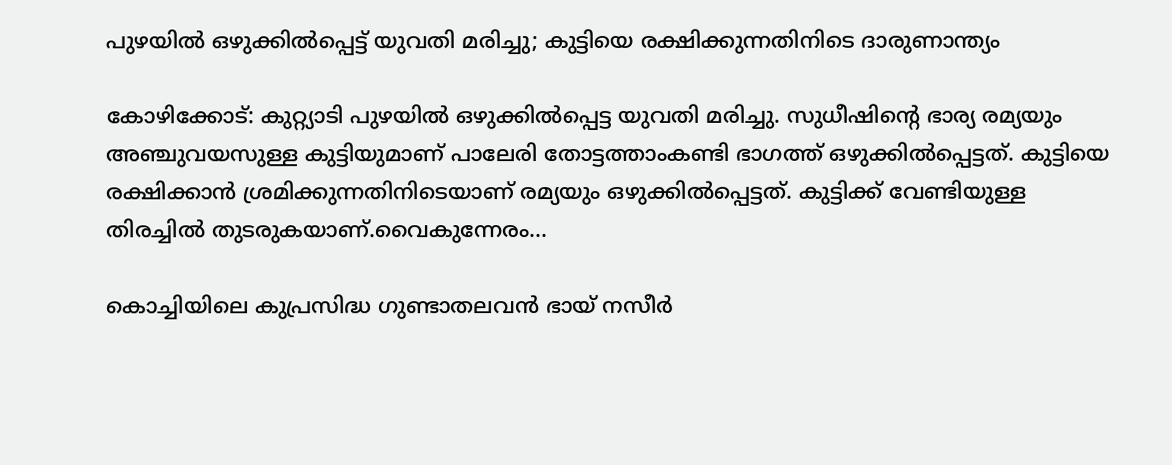പുഴയിൽ ഒഴുക്കിൽപ്പെട്ട് യുവതി മരിച്ചു; കുട്ടിയെ രക്ഷിക്കുന്നതിനിടെ ദാരുണാന്ത്യം

കോഴിക്കോട്: കുറ്റ്യാടി പുഴയിൽ ഒഴുക്കിൽപ്പെട്ട യുവതി മരിച്ചു. സുധീഷിന്റെ ഭാര്യ രമ്യയും അഞ്ചുവയസുള്ള കുട്ടിയുമാണ് പാലേരി തോട്ടത്താംകണ്ടി ഭാഗത്ത് ഒഴുക്കിൽപ്പെട്ടത്. കുട്ടിയെ രക്ഷിക്കാൻ ശ്രമിക്കുന്നതിനിടെയാണ് രമ്യയും ഒഴുക്കിൽപ്പെട്ടത്. കുട്ടിക്ക് വേണ്ടിയുള്ള തിരച്ചിൽ തുടരുകയാണ്.വൈകുന്നേരം...

കൊച്ചിയിലെ കുപ്രസിദ്ധ ഗുണ്ടാതലവൻ ഭായ് നസീർ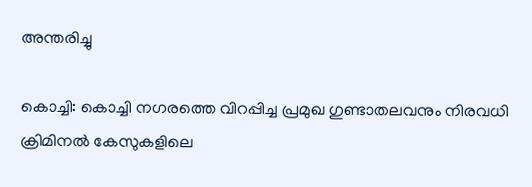അന്തരിച്ചു

കൊച്ചി: കൊച്ചി നഗരത്തെ വിറപ്പിച്ച പ്രമുഖ ഗുണ്ടാതലവനും നിരവധി ക്രിമിനൽ കേസുകളിലെ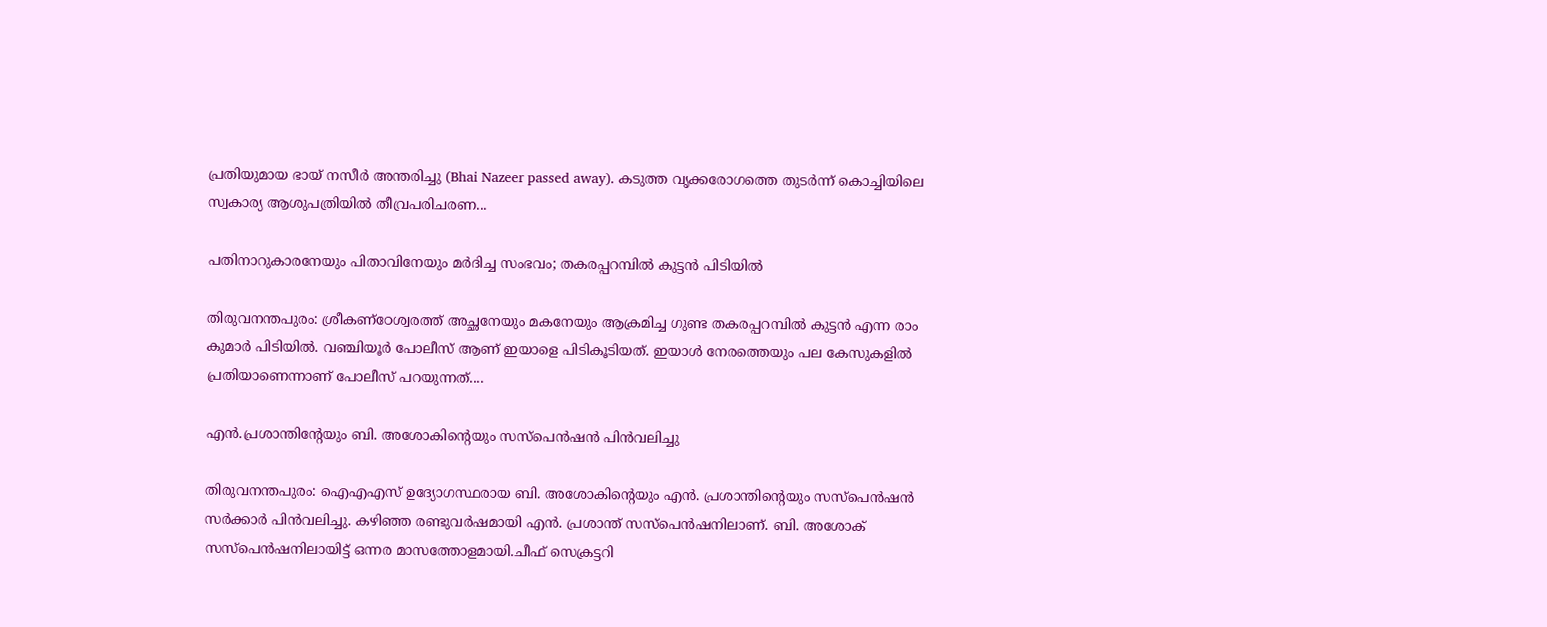പ്രതിയുമായ ഭായ് നസീർ അന്തരിച്ചു (Bhai Nazeer passed away). കടുത്ത വൃക്കരോഗത്തെ തുടർന്ന് കൊച്ചിയിലെ സ്വകാര്യ ആശുപത്രിയിൽ തീവ്രപരിചരണ...

പതിനാറുകാരനേയും പിതാവിനേയും മർദിച്ച സംഭവം; തകരപ്പറമ്പിൽ കുട്ടൻ പിടിയിൽ

തിരുവനന്തപുരം: ശ്രീകണ്ഠേശ്വരത്ത് അച്ഛനേയും മകനേയും ആക്രമിച്ച ഗുണ്ട തകരപ്പറമ്പിൽ കുട്ടൻ എന്ന രാം കുമാർ പിടിയിൽ. വഞ്ചിയൂർ പോലീസ് ആണ് ഇയാളെ പിടികൂടിയത്. ഇയാൾ നേരത്തെയും പല കേസുകളിൽ പ്രതിയാണെന്നാണ് പോലീസ് പറയുന്നത്....

എൻ.പ്രശാന്തിന്റേയും ബി. അശോകിന്റെയും സസ്‌പെൻഷൻ പിൻവലിച്ചു

തിരുവനന്തപുരം: ഐഎഎസ് ഉദ്യോഗസ്ഥരായ ബി. അശോകിന്റെയും എൻ. പ്രശാന്തിന്റെയും സസ്പെൻഷൻ സർക്കാർ പിൻവലിച്ചു. കഴിഞ്ഞ രണ്ടുവർഷമായി എൻ. പ്രശാന്ത് സസ്പെൻഷനിലാണ്. ബി. അശോക് സസ്പെൻഷനിലായിട്ട് ഒന്നര മാസത്തോളമായി.ചീഫ് സെക്രട്ടറി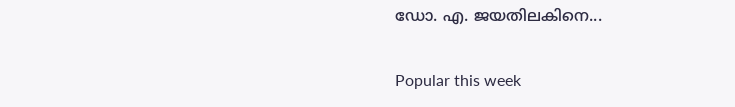ഡോ. എ. ജയതിലകിനെ...

Popular this week